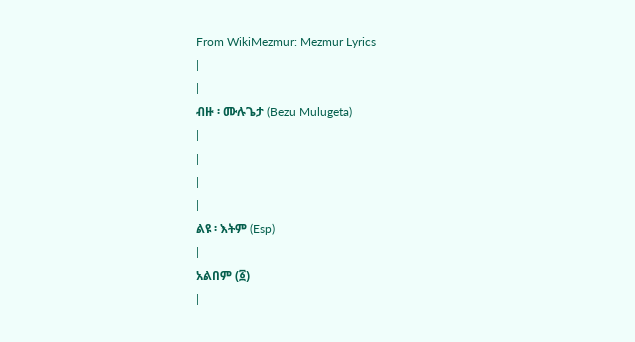From WikiMezmur: Mezmur Lyrics
|
|
ብዙ ፡ ሙሉጌታ (Bezu Mulugeta)
|
|
|
|
ልዩ ፡ እትም (Esp)
|
አልበም (፩)
|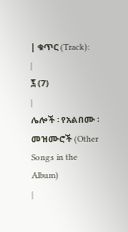| ቁጥር (Track):
|
፯ (7)
|
ሌሎች ፡ የአልበሙ ፡ መዝሙሮች (Other Songs in the Album)
|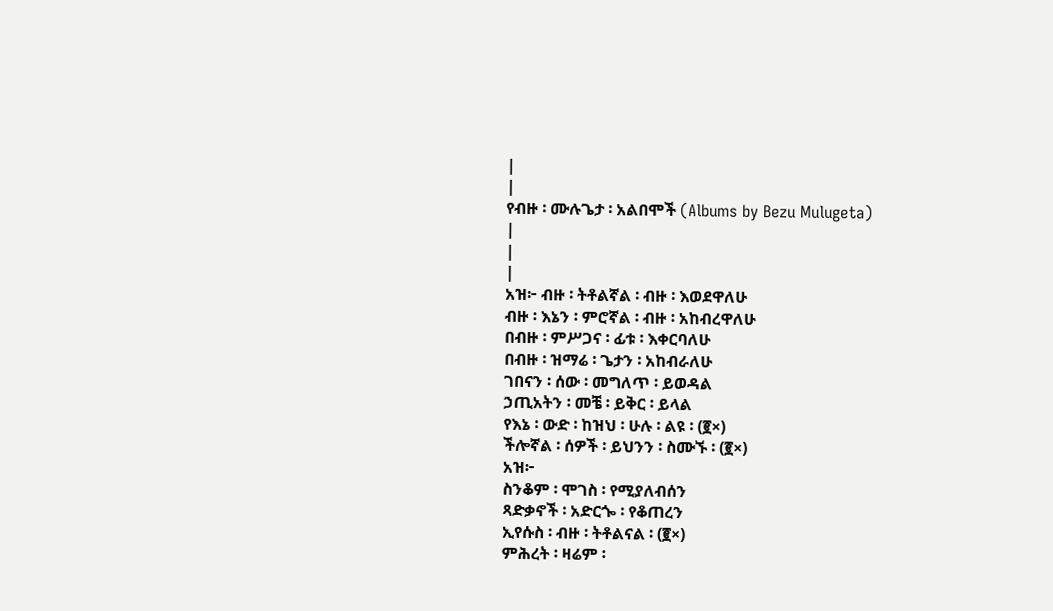|
|
የብዙ ፡ ሙሉጌታ ፡ አልበሞች (Albums by Bezu Mulugeta)
|
|
|
አዝ፦ ብዙ ፡ ትቶልኛል ፡ ብዙ ፡ እወደዋለሁ
ብዙ ፡ እኔን ፡ ምሮኛል ፡ ብዙ ፡ አከብረዋለሁ
በብዙ ፡ ምሥጋና ፡ ፊቱ ፡ እቀርባለሁ
በብዙ ፡ ዝማሬ ፡ ጌታን ፡ አከብራለሁ
ገበናን ፡ ሰው ፡ መግለጥ ፡ ይወዳል
ኃጢአትን ፡ መቼ ፡ ይቅር ፡ ይላል
የእኔ ፡ ውድ ፡ ከዝህ ፡ ሁሉ ፡ ልዩ ፡ (፪×)
ችሎኛል ፡ ሰዎች ፡ ይህንን ፡ ስሙኙ ፡ (፪×)
አዝ፦
ስንቆም ፡ ሞገስ ፡ የሚያለብሰን
ጻድቃኖች ፡ አድርጐ ፡ የቆጠረን
ኢየሱስ ፡ ብዙ ፡ ትቶልናል ፡ (፪×)
ምሕረት ፡ ዛሬም ፡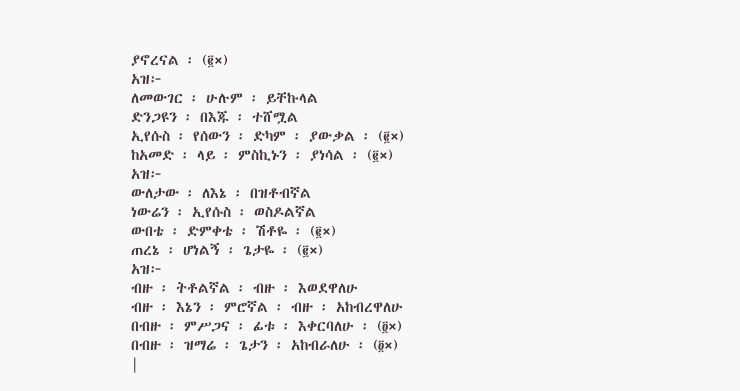ያኖረናል ፡ (፪×)
አዝ፦
ለመውገር ፡ ሁሉም ፡ ይቸኩላል
ድንጋዩን ፡ በእጁ ፡ ተሸሟል
ኢየሱስ ፡ የሰውን ፡ ድካም ፡ ያውቃል ፡ (፪×)
ከአመድ ፡ ላይ ፡ ምስኪኑን ፡ ያነሳል ፡ (፪×)
አዝ፦
ውለታው ፡ ለእኔ ፡ በዝቶብኛል
ነውሬን ፡ ኢየሱስ ፡ ወስዶልኛል
ውበቴ ፡ ድምቀቴ ፡ ሽቶዬ ፡ (፪×)
ጠረኔ ፡ ሆነልኝ ፡ ጌታዬ ፡ (፪×)
አዝ፦
ብዙ ፡ ትቶልኛል ፡ ብዙ ፡ እወደዋለሁ
ብዙ ፡ እኔን ፡ ምሮኛል ፡ ብዙ ፡ አከብረዋለሁ
በብዙ ፡ ምሥጋና ፡ ፊቱ ፡ እቀርባለሁ ፡ (፬×)
በብዙ ፡ ዝማሬ ፡ ጌታን ፡ አከብራለሁ ፡ (፬×)
|